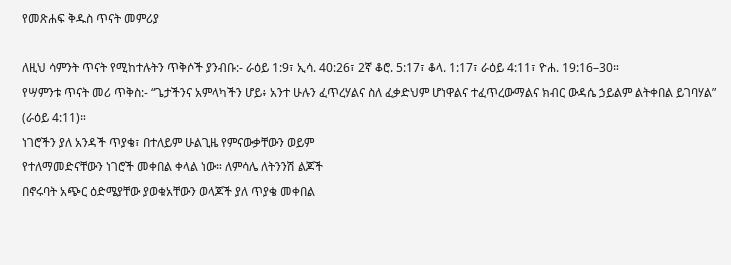የመጽሐፍ ቅዱስ ጥናት መምሪያ

ለዚህ ሳምንት ጥናት የሚከተሉትን ጥቅሶች ያንብቡ:- ራዕይ 1:9፣ ኢሳ. 40:26፣ 2ኛ ቆሮ. 5:17፣ ቆላ. 1:17፣ ራዕይ 4:11፣ ዮሐ. 19:16–30።
የሣምንቱ ጥናት መሪ ጥቅስ:- “ጌታችንና አምላካችን ሆይ፥ አንተ ሁሉን ፈጥረሃልና ስለ ፈቃድህም ሆነዋልና ተፈጥረውማልና ክብር ውዳሴ ኃይልም ልትቀበል ይገባሃል” (ራዕይ 4:11)።
ነገሮችን ያለ አንዳች ጥያቄ፣ በተለይም ሁልጊዜ የምናውቃቸውን ወይም
የተለማመድናቸውን ነገሮች መቀበል ቀላል ነው። ለምሳሌ ለትንንሽ ልጆች
በኖሩባት አጭር ዕድሜያቸው ያወቁአቸውን ወላጆች ያለ ጥያቄ መቀበል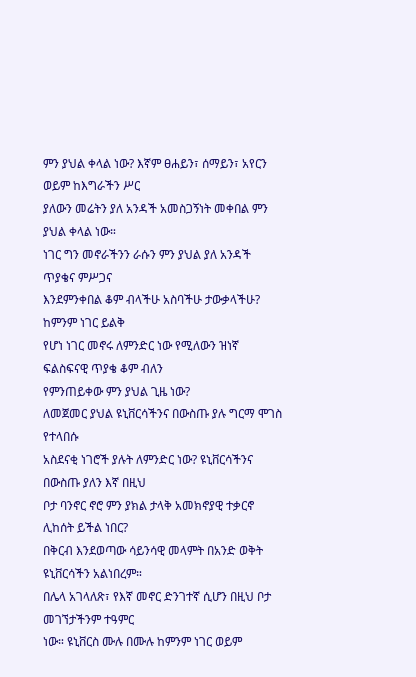ምን ያህል ቀላል ነው? እኛም ፀሐይን፣ ሰማይን፣ አየርን ወይም ከእግራችን ሥር
ያለውን መሬትን ያለ አንዳች አመስጋኝነት መቀበል ምን ያህል ቀላል ነው።
ነገር ግን መኖራችንን ራሱን ምን ያህል ያለ አንዳች ጥያቄና ምሥጋና
እንደምንቀበል ቆም ብላችሁ አስባችሁ ታውቃላችሁ? ከምንም ነገር ይልቅ
የሆነ ነገር መኖሩ ለምንድር ነው የሚለውን ዝነኛ ፍልስፍናዊ ጥያቄ ቆም ብለን
የምንጠይቀው ምን ያህል ጊዜ ነው?
ለመጀመር ያህል ዩኒቨርሳችንና በውስጡ ያሉ ግርማ ሞገስ የተላበሱ
አስደናቂ ነገሮች ያሉት ለምንድር ነው? ዩኒቨርሳችንና በውስጡ ያለን እኛ በዚህ
ቦታ ባንኖር ኖሮ ምን ያክል ታላቅ አመክኖያዊ ተቃርኖ ሊከሰት ይችል ነበር?
በቅርብ እንደወጣው ሳይንሳዊ መላምት በአንድ ወቅት ዩኒቨርሳችን አልነበረም።
በሌላ አገላለጽ፣ የእኛ መኖር ድንገተኛ ሲሆን በዚህ ቦታ መገኘታችንም ተዓምር
ነው። ዩኒቨርስ ሙሉ በሙሉ ከምንም ነገር ወይም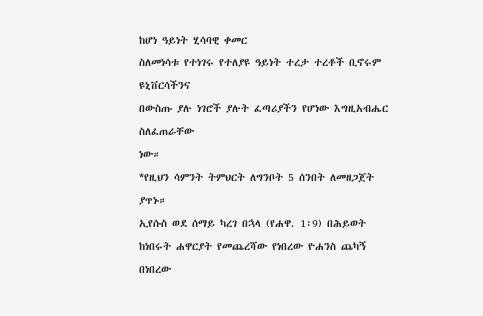ከሆነ ዓይነት ሂሳባዊ ቀመር
ስለመነሳቱ የተነገሩ የተለያዩ ዓይነት ተረታ ተረቶች ቢኖሩም ዩኒቨርሳችንና
በውስጡ ያሉ ነገሮች ያሉት ፈጣሪያችን የሆነው እግዚአብሔር ስለፈጠራቸው
ነው።
*የዚህን ሳምንት ትምህርት ለግንቦት 5 ሰንበት ለመዘጋጀት ያጥኑ።
ኢየሱስ ወደ ሰማይ ካረገ በኋላ (የሐዋ. 1፡9) በሕይወት ከነበሩት ሐዋርያት የመጨረሻው የነበረው ዮሐንስ ጨካኝ በነበረው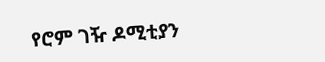የሮም ገዥ ዶሚቲያን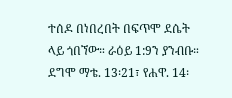ተሰዶ በነበረበት በፍጥሞ ደሴት ላይ ጎበኘው። ራዕይ 1:9ን ያንብቡ። ደግሞ ማቴ. 13፡21፣ የሐዋ. 14፡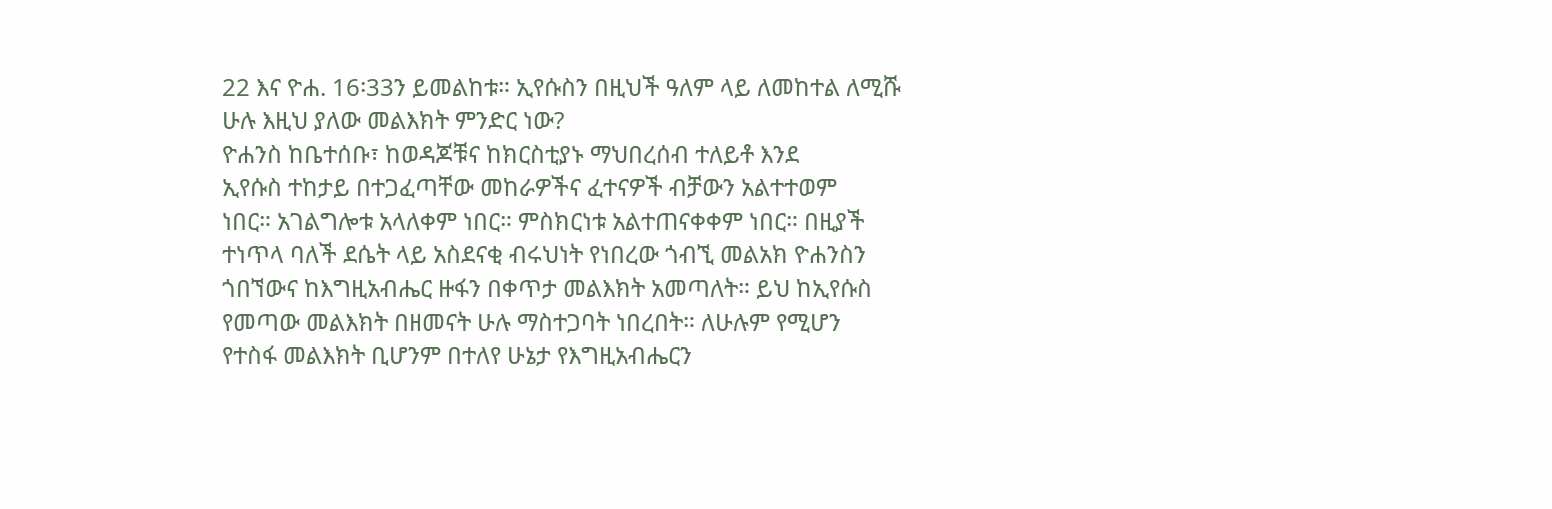22 እና ዮሐ. 16፡33ን ይመልከቱ። ኢየሱስን በዚህች ዓለም ላይ ለመከተል ለሚሹ ሁሉ እዚህ ያለው መልእክት ምንድር ነው?
ዮሐንስ ከቤተሰቡ፣ ከወዳጆቹና ከክርስቲያኑ ማህበረሰብ ተለይቶ እንደ
ኢየሱስ ተከታይ በተጋፈጣቸው መከራዎችና ፈተናዎች ብቻውን አልተተወም
ነበር። አገልግሎቱ አላለቀም ነበር። ምስክርነቱ አልተጠናቀቀም ነበር። በዚያች
ተነጥላ ባለች ደሴት ላይ አስደናቂ ብሩህነት የነበረው ጎብኚ መልአክ ዮሐንስን
ጎበኘውና ከእግዚአብሔር ዙፋን በቀጥታ መልእክት አመጣለት። ይህ ከኢየሱስ
የመጣው መልእክት በዘመናት ሁሉ ማስተጋባት ነበረበት። ለሁሉም የሚሆን
የተስፋ መልእክት ቢሆንም በተለየ ሁኔታ የእግዚአብሔርን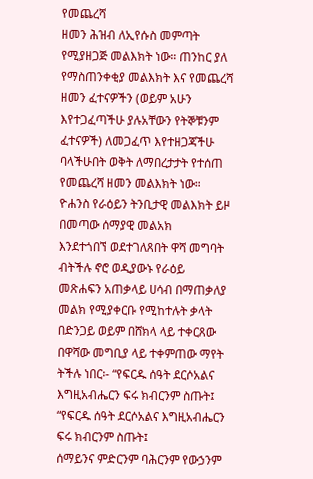የመጨረሻ
ዘመን ሕዝብ ለኢየሱስ መምጣት የሚያዘጋጅ መልእክት ነው። ጠንከር ያለ
የማስጠንቀቂያ መልእክት እና የመጨረሻ ዘመን ፈተናዎችን (ወይም አሁን
እየተጋፈጣችሁ ያሉአቸውን የትኞቹንም ፈተናዎች) ለመጋፈጥ እየተዘጋጃችሁ
ባላችሁበት ወቅት ለማበረታታት የተሰጠ የመጨረሻ ዘመን መልእክት ነው።
ዮሐንስ የራዕይን ትንቢታዊ መልእክት ይዞ በመጣው ሰማያዊ መልአክ
እንደተጎበኘ ወደተገለጸበት ዋሻ መግባት ብትችሉ ኖሮ ወዲያውኑ የራዕይ
መጽሐፍን አጠቃላይ ሀሳብ በማጠቃለያ መልክ የሚያቀርቡ የሚከተሉት ቃላት
በድንጋይ ወይም በሸክላ ላይ ተቀርጸው በዋሻው መግቢያ ላይ ተቀምጠው ማየት
ትችሉ ነበር፡- “የፍርዱ ሰዓት ደርሶአልና እግዚአብሔርን ፍሩ ክብርንም ስጡት፤
“የፍርዱ ሰዓት ደርሶአልና እግዚአብሔርን ፍሩ ክብርንም ስጡት፤
ሰማይንና ምድርንም ባሕርንም የውኃንም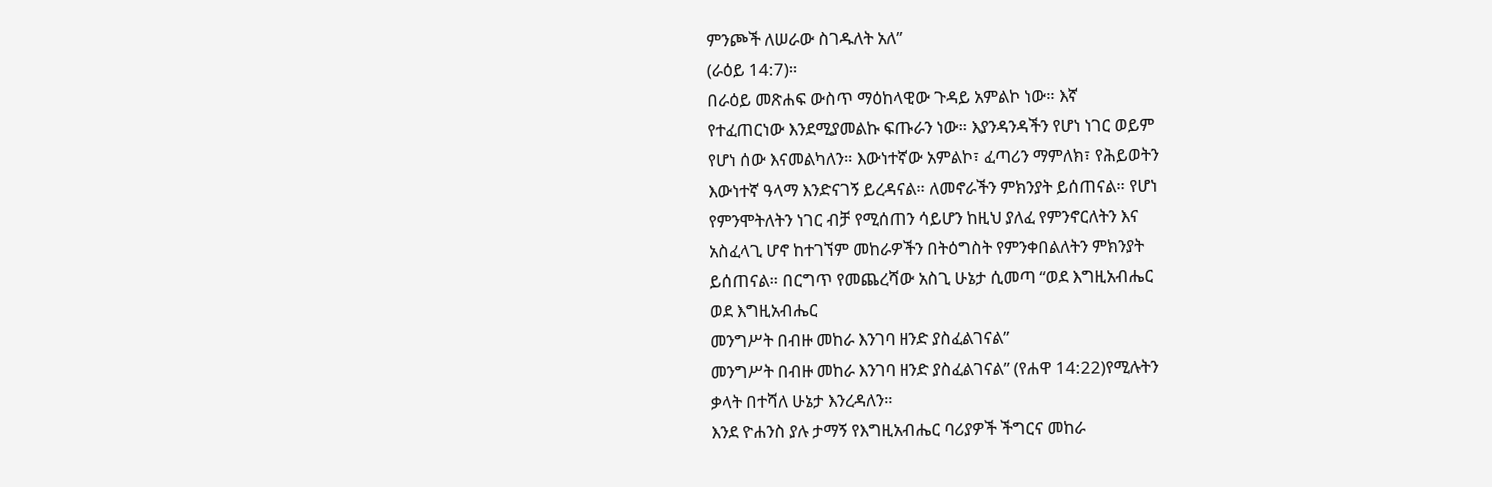ምንጮች ለሠራው ስገዱለት አለ”
(ራዕይ 14:7)።
በራዕይ መጽሐፍ ውስጥ ማዕከላዊው ጉዳይ አምልኮ ነው። እኛ
የተፈጠርነው እንደሚያመልኩ ፍጡራን ነው። እያንዳንዳችን የሆነ ነገር ወይም
የሆነ ሰው እናመልካለን። እውነተኛው አምልኮ፣ ፈጣሪን ማምለክ፣ የሕይወትን
እውነተኛ ዓላማ እንድናገኝ ይረዳናል። ለመኖራችን ምክንያት ይሰጠናል። የሆነ
የምንሞትለትን ነገር ብቻ የሚሰጠን ሳይሆን ከዚህ ያለፈ የምንኖርለትን እና
አስፈላጊ ሆኖ ከተገኘም መከራዎችን በትዕግስት የምንቀበልለትን ምክንያት
ይሰጠናል። በርግጥ የመጨረሻው አስጊ ሁኔታ ሲመጣ “ወደ እግዚአብሔር
ወደ እግዚአብሔር
መንግሥት በብዙ መከራ እንገባ ዘንድ ያስፈልገናል”
መንግሥት በብዙ መከራ እንገባ ዘንድ ያስፈልገናል” (የሐዋ 14:22)የሚሉትን
ቃላት በተሻለ ሁኔታ እንረዳለን።
እንደ ዮሐንስ ያሉ ታማኝ የእግዚአብሔር ባሪያዎች ችግርና መከራ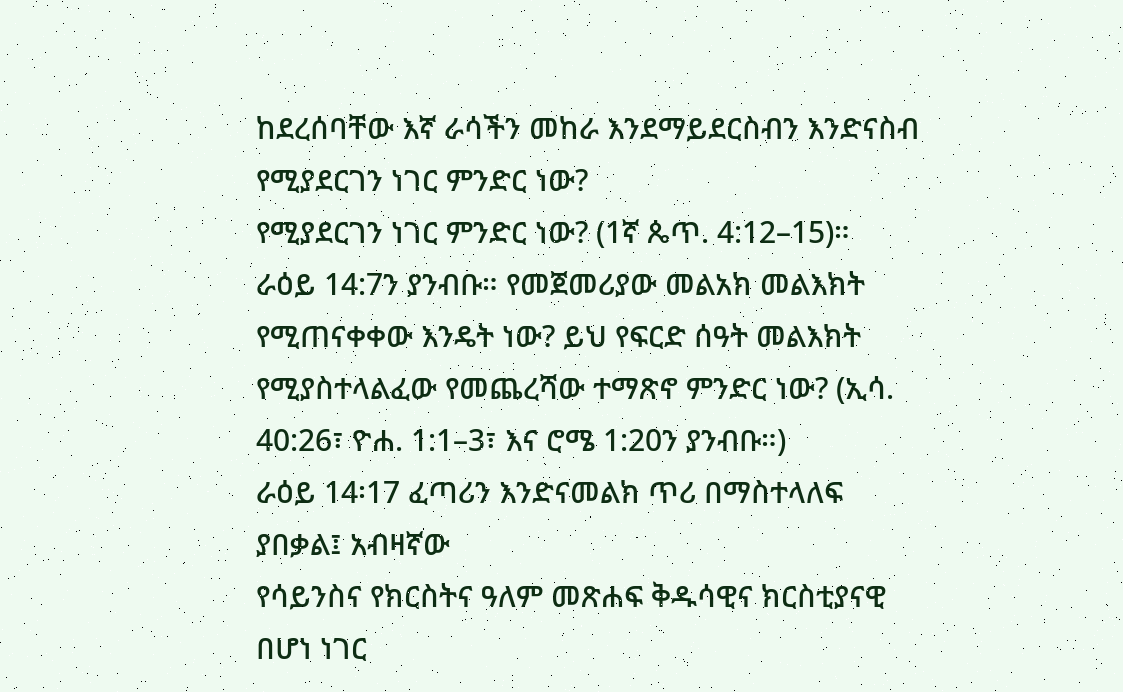ከደረሰባቸው እኛ ራሳችን መከራ እንደማይደርስብን እንድናስብ
የሚያደርገን ነገር ምንድር ነው?
የሚያደርገን ነገር ምንድር ነው? (1ኛ ጴጥ. 4:12–15)።
ራዕይ 14:7ን ያንብቡ። የመጀመሪያው መልአክ መልእክት የሚጠናቀቀው እንዴት ነው? ይህ የፍርድ ሰዓት መልእክት የሚያስተላልፈው የመጨረሻው ተማጽኖ ምንድር ነው? (ኢሳ. 40:26፣ ዮሐ. 1:1–3፣ እና ሮሜ 1:20ን ያንብቡ።)
ራዕይ 14፡17 ፈጣሪን እንድናመልክ ጥሪ በማስተላለፍ ያበቃል፤ አብዛኛው
የሳይንስና የክርስትና ዓለም መጽሐፍ ቅዱሳዊና ክርስቲያናዊ በሆነ ነገር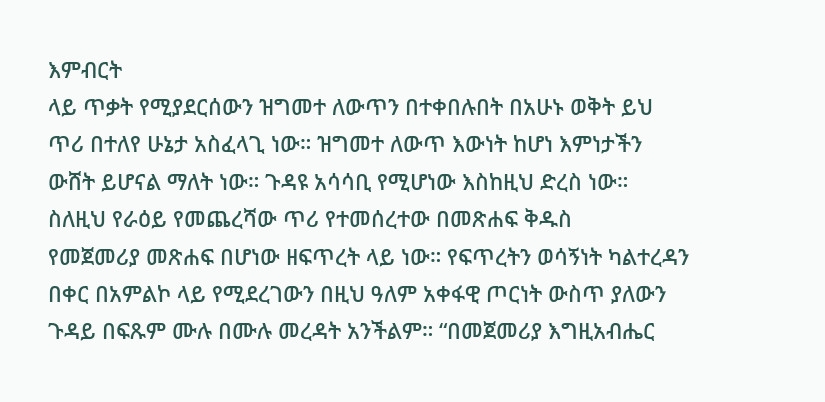እምብርት
ላይ ጥቃት የሚያደርሰውን ዝግመተ ለውጥን በተቀበሉበት በአሁኑ ወቅት ይህ
ጥሪ በተለየ ሁኔታ አስፈላጊ ነው። ዝግመተ ለውጥ እውነት ከሆነ እምነታችን
ውሸት ይሆናል ማለት ነው። ጉዳዩ አሳሳቢ የሚሆነው እስከዚህ ድረስ ነው።
ስለዚህ የራዕይ የመጨረሻው ጥሪ የተመሰረተው በመጽሐፍ ቅዱስ
የመጀመሪያ መጽሐፍ በሆነው ዘፍጥረት ላይ ነው። የፍጥረትን ወሳኝነት ካልተረዳን
በቀር በአምልኮ ላይ የሚደረገውን በዚህ ዓለም አቀፋዊ ጦርነት ውስጥ ያለውን
ጉዳይ በፍጹም ሙሉ በሙሉ መረዳት አንችልም። “በመጀመሪያ እግዚአብሔር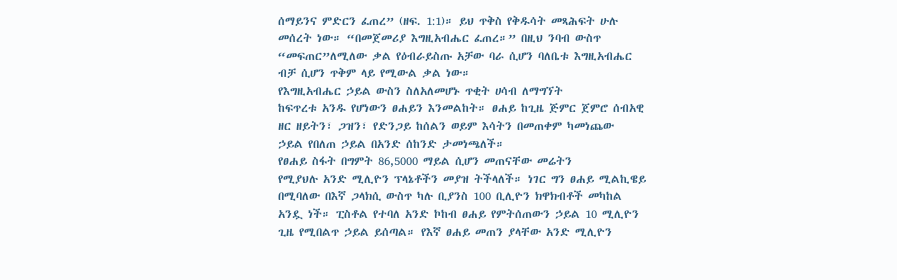ሰማይንና ምድርን ፈጠረ” (ዘፍ. 1:1)። ይህ ጥቅስ የቅዱሳት መጻሕፍት ሁሉ
መሰረት ነው። “በመጀመሪያ እግዚአብሔር ፈጠረ።” በዚህ ንባብ ውስጥ
“መፍጠር”ለሚለው ቃል የዕብራይስጡ አቻው ባራ ሲሆን ባለቤቱ እግዚአብሔር
ብቻ ሲሆን ጥቅም ላይ የሚውል ቃል ነው።
የእግዚአብሔር ኃይል ውስን ስለአለመሆኑ ጥቂት ሀሳብ ለማግኘት
ከፍጥረቱ አንዱ የሆነውን ፀሐይን እንመልከት። ፀሐይ ከጊዜ ጅምር ጀምሮ ሰብአዊ
ዘር ዘይትን፣ ጋዝን፣ የድንጋይ ከሰልን ወይም እሳትን በመጠቀም ካመነጨው
ኃይል የበለጠ ኃይል በአንድ ሰከንድ ታመነጫለች።
የፀሐይ ስፋት በግምት 86,5000 ማይል ሲሆን መጠናቸው መሬትን
የሚያህሉ አንድ ሚሊዮን ፕላኔቶችን መያዝ ትችላለች። ነገር ግን ፀሐይ ሚልኪዌይ
በሚባለው በእኛ ጋላክሲ ውስጥ ካሉ ቢያንስ 100 ቢሊዮን ክዋክብቶች መካከል
አንዷ ነች። ፒስቶል የተባለ አንድ ኮከብ ፀሐይ የምትሰጠውን ኃይል 10 ሚሊዮን
ጊዜ የሚበልጥ ኃይል ይሰጣል። የእኛ ፀሐይ መጠን ያላቸው አንድ ሚሊዮን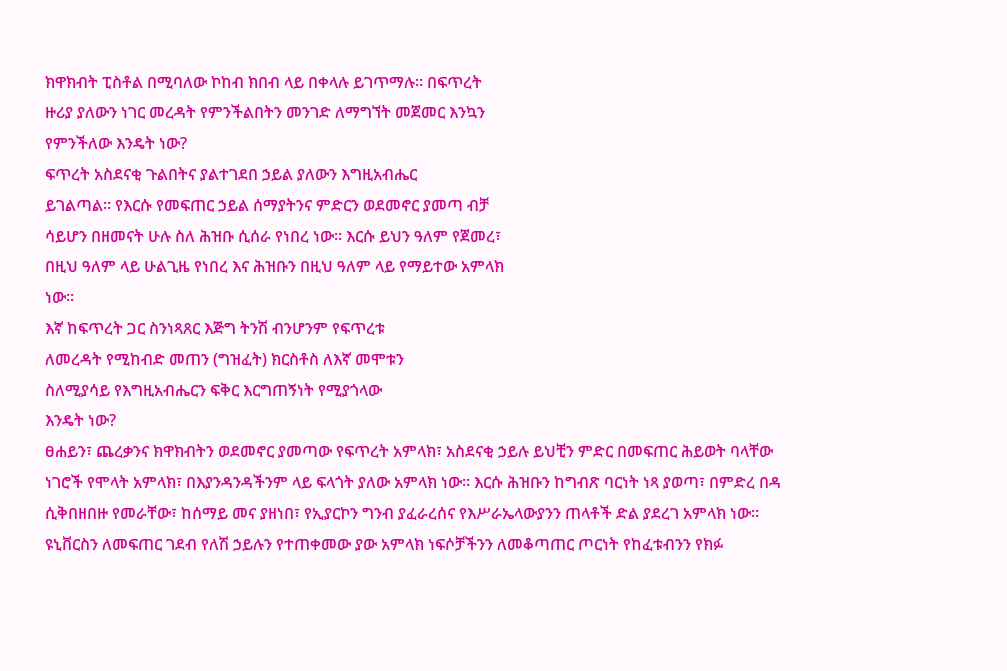ክዋክብት ፒስቶል በሚባለው ኮከብ ክበብ ላይ በቀላሉ ይገጥማሉ። በፍጥረት
ዙሪያ ያለውን ነገር መረዳት የምንችልበትን መንገድ ለማግኘት መጀመር እንኳን
የምንችለው እንዴት ነው?
ፍጥረት አስደናቂ ጉልበትና ያልተገደበ ኃይል ያለውን እግዚአብሔር
ይገልጣል። የእርሱ የመፍጠር ኃይል ሰማያትንና ምድርን ወደመኖር ያመጣ ብቻ
ሳይሆን በዘመናት ሁሉ ስለ ሕዝቡ ሲሰራ የነበረ ነው። እርሱ ይህን ዓለም የጀመረ፣
በዚህ ዓለም ላይ ሁልጊዜ የነበረ እና ሕዝቡን በዚህ ዓለም ላይ የማይተው አምላክ
ነው።
እኛ ከፍጥረት ጋር ስንነጻጸር እጅግ ትንሽ ብንሆንም የፍጥረቱ
ለመረዳት የሚከብድ መጠን (ግዝፈት) ክርስቶስ ለእኛ መሞቱን
ስለሚያሳይ የእግዚአብሔርን ፍቅር እርግጠኝነት የሚያጎላው
እንዴት ነው?
ፀሐይን፣ ጨረቃንና ክዋክብትን ወደመኖር ያመጣው የፍጥረት አምላክ፣ አስደናቂ ኃይሉ ይህቺን ምድር በመፍጠር ሕይወት ባላቸው ነገሮች የሞላት አምላክ፣ በእያንዳንዳችንም ላይ ፍላጎት ያለው አምላክ ነው። እርሱ ሕዝቡን ከግብጽ ባርነት ነጻ ያወጣ፣ በምድረ በዳ ሲቅበዘበዙ የመራቸው፣ ከሰማይ መና ያዘነበ፣ የኢያርኮን ግንብ ያፈራረሰና የእሥራኤላውያንን ጠላቶች ድል ያደረገ አምላክ ነው። ዩኒቨርስን ለመፍጠር ገደብ የለሽ ኃይሉን የተጠቀመው ያው አምላክ ነፍሶቻችንን ለመቆጣጠር ጦርነት የከፈቱብንን የክፉ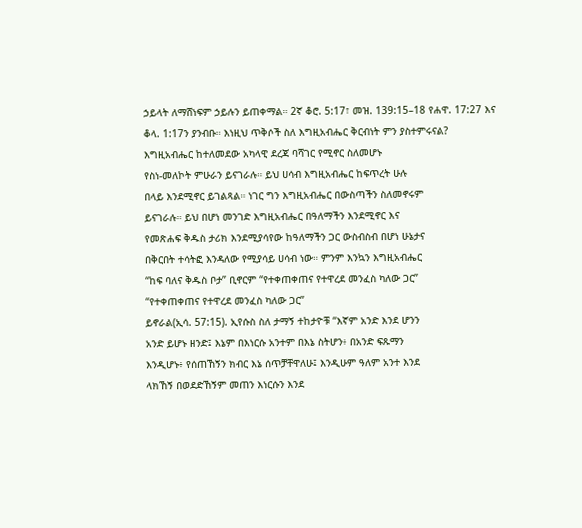ኃይላት ለማሸነፍም ኃይሉን ይጠቀማል። 2ኛ ቆሮ. 5:17፣ መዝ. 139:15–18 የሐዋ. 17:27 እና ቆላ. 1:17ን ያንብቡ። እነዚህ ጥቅሶች ስለ እግዚአብሔር ቅርብነት ምን ያስተምሩናል?
እግዚአብሔር ከተለመደው አካላዊ ደረጃ ባሻገር የሚኖር ስለመሆኑ
የስነ-መለኮት ምሁራን ይናገራሉ። ይህ ሀሳብ እግዚአብሔር ከፍጥረት ሁሉ
በላይ እንደሚኖር ይገልጻል። ነገር ግን እግዚአብሔር በውስጣችን ስለመኖሩም
ይናገራሉ። ይህ በሆነ መንገድ እግዚአብሔር በዓለማችን እንደሚኖር እና
የመጽሐፍ ቅዱስ ታሪክ እንደሚያሳየው ከዓለማችን ጋር ውስብስብ በሆነ ሁኔታና
በቅርበት ተሳትፎ እንዳለው የሚያሳይ ሀሳብ ነው። ምንም እንኳን እግዚአብሔር
“ከፍ ባለና ቅዱስ ቦታ” ቢኖርም “የተቀጠቀጠና የተዋረደ መንፈስ ካለው ጋር”
“የተቀጠቀጠና የተዋረደ መንፈስ ካለው ጋር”
ይኖራል(ኢሳ. 57:15). ኢየሱስ ስለ ታማኝ ተከታዮቹ “እኛም አንድ እንደ ሆንን
አንድ ይሆኑ ዘንድ፤ እኔም በእነርሱ አንተም በእኔ ስትሆን፥ በአንድ ፍጹማን
እንዲሆኑ፥ የሰጠኸኝን ክብር እኔ ሰጥቻቸዋለሁ፤ እንዲሁም ዓለም አንተ እንደ
ላክኸኝ በወደድኸኝም መጠን እነርሱን እንደ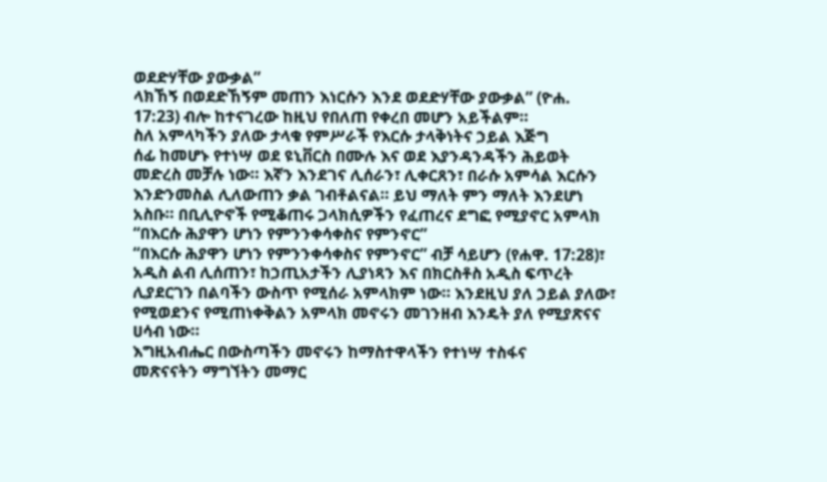ወደድሃቸው ያውቃል”
ላክኸኝ በወደድኸኝም መጠን እነርሱን እንደ ወደድሃቸው ያውቃል” (ዮሐ.
17:23) ብሎ ከተናገረው ከዚህ የበለጠ የቀረበ መሆን አይችልም።
ስለ አምላካችን ያለው ታላቁ የምሥራች የእርሱ ታላቅነትና ኃይል እጅግ
ሰፊ ከመሆኑ የተነሣ ወደ ዩኒቨርስ በሙሉ እና ወደ እያንዳንዳችን ሕይወት
መድረስ መቻሉ ነው። እኛን እንደገና ሊሰራን፣ ሊቀርጸን፣ በራሱ አምሳል እርሱን
እንድንመስል ሊለውጠን ቃል ገብቶልናል። ይህ ማለት ምን ማለት እንደሆነ
አስቡ። በቢሊዮኖች የሚቆጠሩ ጋላክሲዎችን የፈጠረና ደግፎ የሚያኖር አምላክ
“በእርሱ ሕያዋን ሆነን የምንንቀሳቀስና የምንኖር”
“በእርሱ ሕያዋን ሆነን የምንንቀሳቀስና የምንኖር” ብቻ ሳይሆን (የሐዋ. 17:28)፣
አዲስ ልብ ሊሰጠን፣ ከኃጢአታችን ሊያነጻን እና በክርስቶስ አዲስ ፍጥረት
ሊያደርገን በልባችን ውስጥ የሚሰራ አምላክም ነው። እንደዚህ ያለ ኃይል ያለው፣
የሚወደንና የሚጠነቀቅልን አምላክ መኖሩን መገንዘብ እንዴት ያለ የሚያጽናና
ሀሳብ ነው።
እግዚአብሔር በውስጣችን መኖሩን ከማስተዋላችን የተነሣ ተስፋና
መጽናናትን ማግኘትን መማር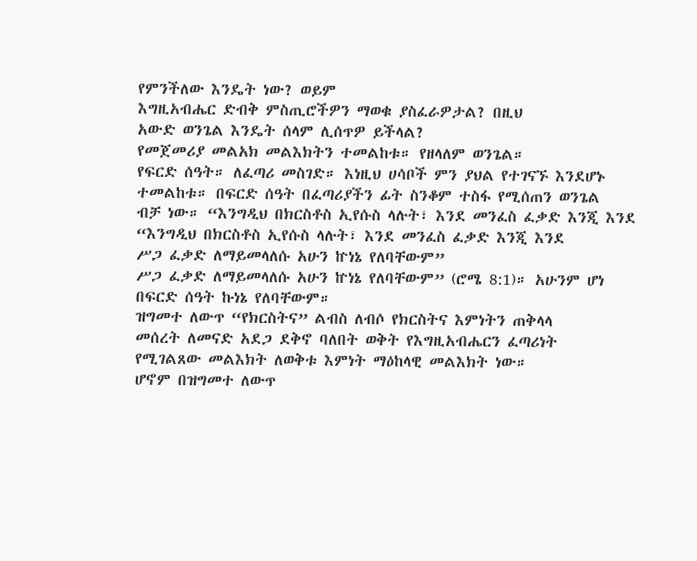የምንችለው እንዴት ነው? ወይም
እግዚአብሔር ድብቅ ምስጢሮችዎን ማወቁ ያስፈራዎታል? በዚህ
አውድ ወንጌል እንዴት ሰላም ሊሰጥዎ ይችላል?
የመጀመሪያ መልአክ መልእክትን ተመልከቱ። የዘላለም ወንጌል።
የፍርድ ሰዓት። ለፈጣሪ መስገድ። እነዚህ ሀሳቦች ምን ያህል የተገናኙ እንደሆኑ
ተመልከቱ። በፍርድ ሰዓት በፈጣሪያችን ፊት ስንቆም ተስፋ የሚሰጠን ወንጌል
ብቻ ነው። “እንግዲህ በክርስቶስ ኢየሱስ ላሉት፣ እንደ መንፈስ ፈቃድ እንጂ እንደ
“እንግዲህ በክርስቶስ ኢየሱስ ላሉት፣ እንደ መንፈስ ፈቃድ እንጂ እንደ
ሥጋ ፈቃድ ለማይመላለሱ አሁን ኵነኔ የለባቸውም”
ሥጋ ፈቃድ ለማይመላለሱ አሁን ኵነኔ የለባቸውም” (ሮሜ 8:1)። አሁንም ሆነ
በፍርድ ሰዓት ኩነኔ የለባቸውም።
ዝግመተ ለውጥ “የክርስትና” ልብስ ለብሶ የክርስትና እምነትን ጠቅላላ
መሰረት ለመናድ አደጋ ደቅኖ ባለበት ወቅት የእግዚአብሔርን ፈጣሪነት
የሚገልጸው መልእክት ለወቅቱ እምነት ማዕከላዊ መልእክት ነው።
ሆኖም በዝግመተ ለውጥ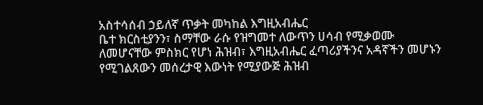አስተሳሰብ ኃይለኛ ጥቃት መካከል እግዚአብሔር
ቤተ ክርስቲያንን፣ ስማቸው ራሱ የዝግመተ ለውጥን ሀሳብ የሚቃወሙ
ለመሆናቸው ምስክር የሆነ ሕዝብ፣ እግዚአብሔር ፈጣሪያችንና አዳኛችን መሆኑን
የሚገልጸውን መሰረታዊ እውነት የሚያውጅ ሕዝብ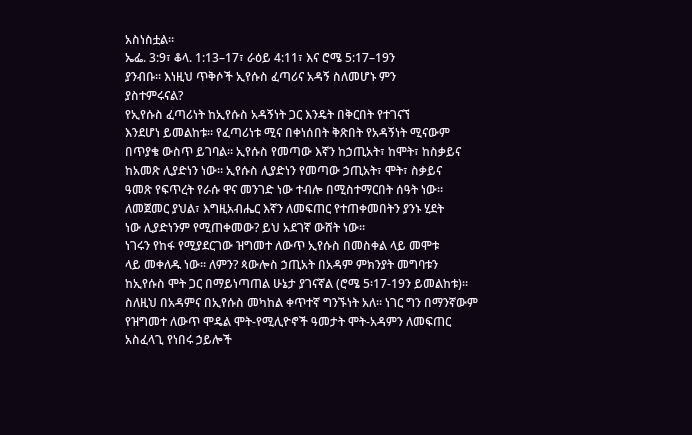አስነስቷል።
ኤፌ. 3:9፣ ቆላ. 1:13–17፣ ራዕይ 4:11፣ እና ሮሜ 5:17–19ን
ያንብቡ። እነዚህ ጥቅሶች ኢየሱስ ፈጣሪና አዳኝ ስለመሆኑ ምን
ያስተምሩናል?
የኢየሱስ ፈጣሪነት ከኢየሱስ አዳኝነት ጋር እንዴት በቅርበት የተገናኘ
እንደሆነ ይመልከቱ። የፈጣሪነቱ ሚና በቀነሰበት ቅጽበት የአዳኝነት ሚናውም
በጥያቄ ውስጥ ይገባል። ኢየሱስ የመጣው እኛን ከኃጢአት፣ ከሞት፣ ከስቃይና
ከአመጽ ሊያድነን ነው። ኢየሱስ ሊያድነን የመጣው ኃጢአት፣ ሞት፣ ስቃይና
ዓመጽ የፍጥረት የራሱ ዋና መንገድ ነው ተብሎ በሚስተማርበት ሰዓት ነው።
ለመጀመር ያህል፣ እግዚአብሔር እኛን ለመፍጠር የተጠቀመበትን ያንኑ ሂደት
ነው ሊያድነንም የሚጠቀመው? ይህ አደገኛ ውሸት ነው።
ነገሩን የከፋ የሚያደርገው ዝግመተ ለውጥ ኢየሱስ በመስቀል ላይ መሞቱ
ላይ መቀለዱ ነው። ለምን? ጳውሎስ ኃጢአት በአዳም ምክንያት መግባቱን
ከኢየሱስ ሞት ጋር በማይነጣጠል ሁኔታ ያገናኛል (ሮሜ 5፡17-19ን ይመልከቱ)።
ስለዚህ በአዳምና በኢየሱስ መካከል ቀጥተኛ ግንኙነት አለ። ነገር ግን በማንኛውም
የዝግመተ ለውጥ ሞዴል ሞት-የሚሊዮኖች ዓመታት ሞት-አዳምን ለመፍጠር
አስፈላጊ የነበሩ ኃይሎች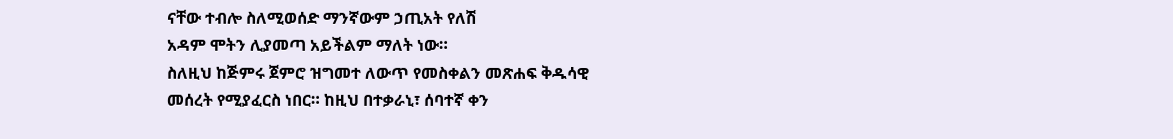ናቸው ተብሎ ስለሚወሰድ ማንኛውም ኃጢአት የለሽ
አዳም ሞትን ሊያመጣ አይችልም ማለት ነው።
ስለዚህ ከጅምሩ ጀምሮ ዝግመተ ለውጥ የመስቀልን መጽሐፍ ቅዱሳዊ
መሰረት የሚያፈርስ ነበር። ከዚህ በተቃራኒ፣ ሰባተኛ ቀን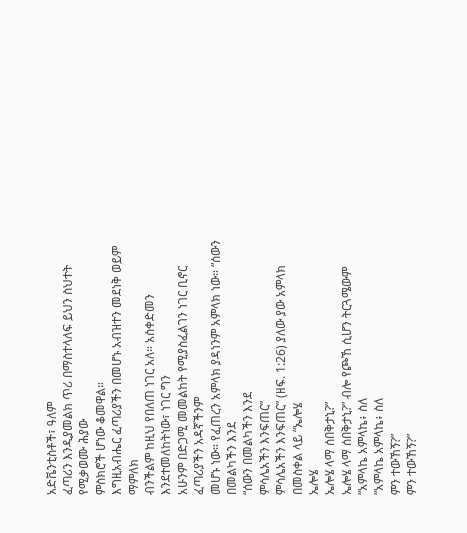አድቬንቲስቶች፣ ዓለም
ፈጣሪን እንዲያመልክ ጥሪ በማስተላለፍ ይህን ስህተት የሚቃወሙ ሕያው
ምስክሮች ሆነው ቆመዋል።
እግዚአብሔር ፈጣሪያችን በመሆኑ አብዝተን መደነቅ ወይም ማምለክ
ብንችልም ከዚህ የበለጠ ነገር አለ። አስቀድመን እንደተመለከትነው፣ ነገር ግን
አሁንም በድጋሚ መመልከት የሚያስፈልገን ነገር ቢኖር ፈጣሪያችን አዳኛችንም
መሆኑ ነው። የፈጠረን አምላክ ያዳነንም አምላክ ነው። “ሰውን በመልካችን እንደ
“ሰውን በመልካችን እንደ
ምሳሌአችን እንፍጠር”
ምሳሌአችን እንፍጠር” (ዘፍ. 1:26) ያለው ያው አምላክ በመስቀል ላይ “ኤሎሄ
ኤሎሄ
ኤሎሄ ላማ ሰበቅታኒ?”
ኤሎሄ ላማ ሰበቅታኒ?” ብሎ የጮኸ ሲሆን ትርጓሜውም “አምላኬ አምላኬ፥ ስለ
“አምላኬ አምላኬ፥ ስለ
ምን ተውኸኝ?”
ምን ተውኸኝ?”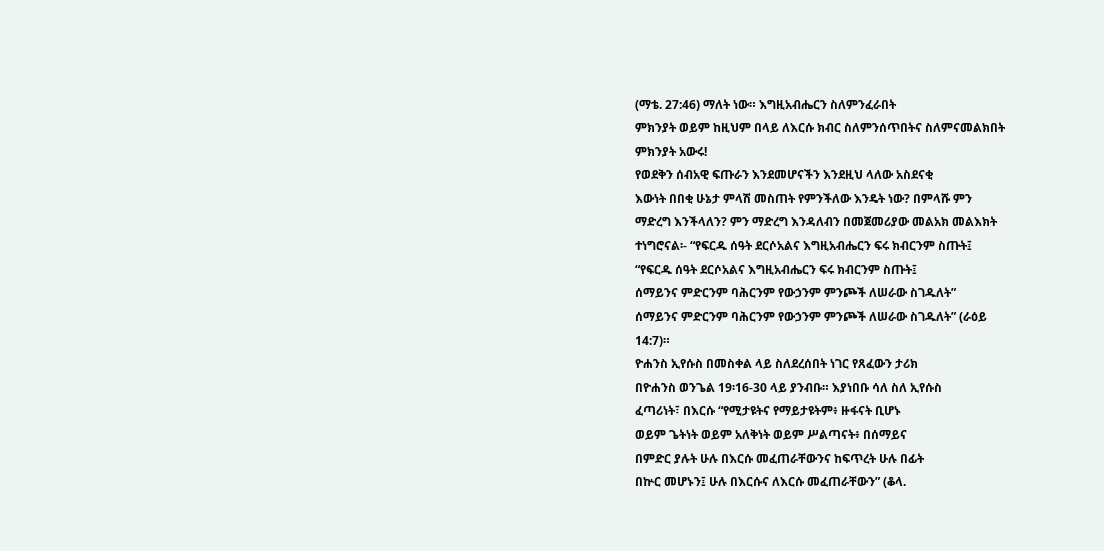(ማቴ. 27:46) ማለት ነው። እግዚአብሔርን ስለምንፈራበት
ምክንያት ወይም ከዚህም በላይ ለእርሱ ክብር ስለምንሰጥበትና ስለምናመልክበት
ምክንያት አውሩ!
የወደቅን ሰብአዊ ፍጡራን እንደመሆናችን እንደዚህ ላለው አስደናቂ
እውነት በበቂ ሁኔታ ምላሽ መስጠት የምንችለው እንዴት ነው? በምላሹ ምን
ማድረግ እንችላለን? ምን ማድረግ እንዳለብን በመጀመሪያው መልአክ መልእክት
ተነግሮናል፡- “የፍርዱ ሰዓት ደርሶአልና እግዚአብሔርን ፍሩ ክብርንም ስጡት፤
“የፍርዱ ሰዓት ደርሶአልና እግዚአብሔርን ፍሩ ክብርንም ስጡት፤
ሰማይንና ምድርንም ባሕርንም የውኃንም ምንጮች ለሠራው ስገዱለት”
ሰማይንና ምድርንም ባሕርንም የውኃንም ምንጮች ለሠራው ስገዱለት” (ራዕይ
14:7)።
ዮሐንስ ኢየሱስ በመስቀል ላይ ስለደረሰበት ነገር የጸፈውን ታሪክ
በዮሐንስ ወንጌል 19፡16-30 ላይ ያንብቡ። እያነበቡ ሳለ ስለ ኢየሱስ
ፈጣሪነት፣ በእርሱ “የሚታዩትና የማይታዩትም፥ ዙፋናት ቢሆኑ
ወይም ጌትነት ወይም አለቅነት ወይም ሥልጣናት፥ በሰማይና
በምድር ያሉት ሁሉ በእርሱ መፈጠራቸውንና ከፍጥረት ሁሉ በፊት
በኵር መሆኑን፤ ሁሉ በእርሱና ለእርሱ መፈጠራቸውን” (ቆላ.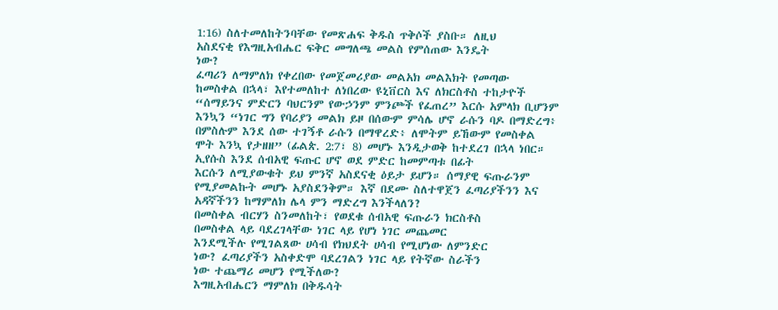1:16) ስለተመለከትንባቸው የመጽሐፍ ቅዱስ ጥቅሶች ያስቡ። ለዚህ
አስደናቂ የእግዚአብሔር ፍቅር መግለጫ መልስ የምሰጠው እንዴት
ነው?
ፈጣሪን ለማምለክ የቀረበው የመጀመሪያው መልአክ መልእክት የመጣው
ከመስቀል በኋላ፣ እየተመለከተ ለነበረው ዩኒቨርስ እና ለክርስቶስ ተከታዮች
“ሰማይንና ምድርን ባህርንም የውኃንም ምንጮች የፈጠረ” እርሱ አምላክ ቢሆንም
እንኳን “ነገር ግን የባሪያን መልክ ይዞ በሰውም ምሳሌ ሆኖ ራሱን ባዶ በማድረግ፥
በምስሉም እንደ ሰው ተገኝቶ ራሱን በማዋረድ፥ ለሞትም ይኸውም የመስቀል
ሞት እንኳ የታዘዘ” (ፊልጵ. 2:7፣ 8) መሆኑ እንዲታወቅ ከተደረገ በኋላ ነበር።
ኢየሱስ እንደ ሰብአዊ ፍጡር ሆኖ ወደ ምድር ከመምጣቱ በፊት
እርሱን ለሚያውቁት ይህ ምንኛ አስደናቂ ዕይታ ይሆን። ሰማያዊ ፍጡራንም
የሚያመልኩት መሆኑ አያስደንቅም። እኛ በደሙ ስለተዋጀን ፈጣሪያችንን እና
አዳኛችንን ከማምለክ ሌላ ምን ማድረግ እንችላለን?
በመስቀል ብርሃን ስንመለከት፣ የወደቁ ሰብአዊ ፍጡራን ክርስቶስ
በመስቀል ላይ ባደረገላቸው ነገር ላይ የሆነ ነገር መጨመር
እንደሚችሉ የሚገልጸው ሀሳብ የክህደት ሀሳብ የሚሆነው ለምንድር
ነው? ፈጣሪያችን አስቀድሞ ባደረገልን ነገር ላይ የትኛው ስራችን
ነው ተጨማሪ መሆን የሚችለው?
እግዚአብሔርን ማምለክ በቅዱሳት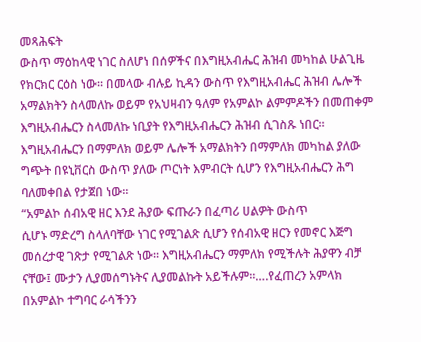መጻሕፍት
ውስጥ ማዕከላዊ ነገር ስለሆነ በሰዎችና በእግዚአብሔር ሕዝብ መካከል ሁልጊዜ
የክርክር ርዕስ ነው። በመላው ብሉይ ኪዳን ውስጥ የእግዚአብሔር ሕዝብ ሌሎች
አማልክትን ስላመለኩ ወይም የአህዛብን ዓለም የአምልኮ ልምምዶችን በመጠቀም
እግዚአብሔርን ስላመለኩ ነቢያት የእግዚአብሔርን ሕዝብ ሲገስጹ ነበር።
እግዚአብሔርን በማምለክ ወይም ሌሎች አማልክትን በማምለክ መካከል ያለው
ግጭት በዩኒቨርስ ውስጥ ያለው ጦርነት እምብርት ሲሆን የእግዚአብሔርን ሕግ
ባለመቀበል የታጀበ ነው።
“አምልኮ ሰብአዊ ዘር እንደ ሕያው ፍጡራን በፈጣሪ ሀልዎት ውስጥ
ሲሆኑ ማድረግ ስላለባቸው ነገር የሚገልጽ ሲሆን የሰብአዊ ዘርን የመኖር እጅግ
መሰረታዊ ገጽታ የሚገልጽ ነው። እግዚአብሔርን ማምለክ የሚችሉት ሕያዋን ብቻ
ናቸው፤ ሙታን ሊያመሰግኑትና ሊያመልኩት አይችሉም።….የፈጠረን አምላክ
በአምልኮ ተግባር ራሳችንን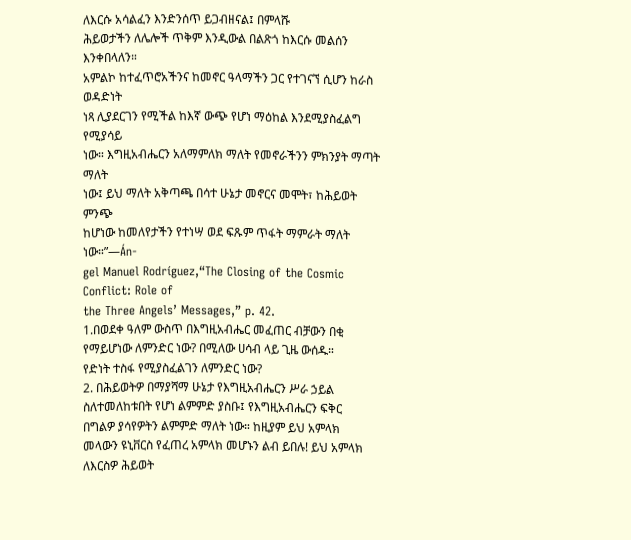ለእርሱ አሳልፈን እንድንሰጥ ይጋብዘናል፤ በምላሹ
ሕይወታችን ለሌሎች ጥቅም እንዲውል በልጽጎ ከእርሱ መልሰን እንቀበላለን።
አምልኮ ከተፈጥሮአችንና ከመኖር ዓላማችን ጋር የተገናኘ ሲሆን ከራስ ወዳድነት
ነጻ ሊያደርገን የሚችል ከእኛ ውጭ የሆነ ማዕከል እንደሚያስፈልግ የሚያሳይ
ነው። እግዚአብሔርን አለማምለክ ማለት የመኖራችንን ምክንያት ማጣት ማለት
ነው፤ ይህ ማለት አቅጣጫ በሳተ ሁኔታ መኖርና መሞት፣ ከሕይወት ምንጭ
ከሆነው ከመለየታችን የተነሣ ወደ ፍጹም ጥፋት ማምራት ማለት ነው።”—Án-
gel Manuel Rodríguez,“The Closing of the Cosmic Conflict: Role of
the Three Angels’ Messages,” p. 42.
1.በወደቀ ዓለም ውስጥ በእግዚአብሔር መፈጠር ብቻውን በቂ
የማይሆነው ለምንድር ነው? በሚለው ሀሳብ ላይ ጊዜ ውሰዱ።
የድነት ተስፋ የሚያስፈልገን ለምንድር ነው?
2. በሕይወትዎ በማያሻማ ሁኔታ የእግዚአብሔርን ሥራ ኃይል
ስለተመለከቱበት የሆነ ልምምድ ያስቡ፤ የእግዚአብሔርን ፍቅር
በግልዎ ያሳየዎትን ልምምድ ማለት ነው። ከዚያም ይህ አምላክ
መላውን ዩኒቨርስ የፈጠረ አምላክ መሆኑን ልብ ይበሉ! ይህ አምላክ
ለእርስዎ ሕይወት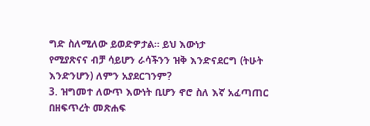ግድ ስለሚለው ይወድዎታል። ይህ እውነታ
የሚያጽናና ብቻ ሳይሆን ራሳችንን ዝቅ እንድናደርግ (ትሁት
እንድንሆን) ለምን አያደርገንም?
3. ዝግመተ ለውጥ እውነት ቢሆን ኖሮ ስለ እኛ አፈጣጠር
በዘፍጥረት መጽሐፍ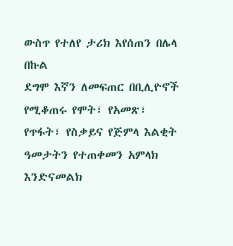ውስጥ የተለየ ታሪክ እየሰጠን በሌላ በኩል
ደግሞ እኛን ለመፍጠር በቢሊዮኖች የሚቆጠሩ የሞት፣ የአመጽ፣
የጥፋት፣ የስቃይና የጅምላ እልቂት ዓመታትን የተጠቀመን አምላክ
እንድናመልክ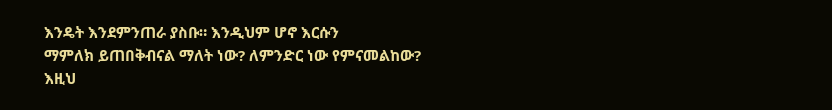እንዴት እንደምንጠራ ያስቡ። እንዲህም ሆኖ እርሱን
ማምለክ ይጠበቅብናል ማለት ነው? ለምንድር ነው የምናመልከው?
እዚህ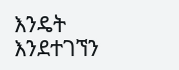እንዴት እንደተገኘን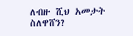ለብዙ ሺህ አመታት ስለዋሸን?